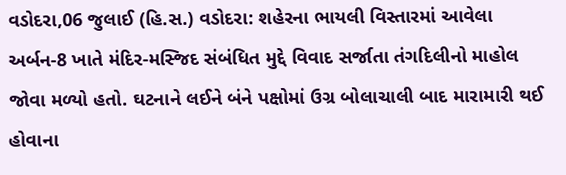વડોદરા,06 જુલાઈ (હિ.સ.) વડોદરા: શહેરના ભાયલી વિસ્તારમાં આવેલા અર્બન-8 ખાતે મંદિર-મસ્જિદ સંબંધિત મુદ્દે વિવાદ સર્જાતા તંગદિલીનો માહોલ જોવા મળ્યો હતો. ઘટનાને લઈને બંને પક્ષોમાં ઉગ્ર બોલાચાલી બાદ મારામારી થઈ હોવાના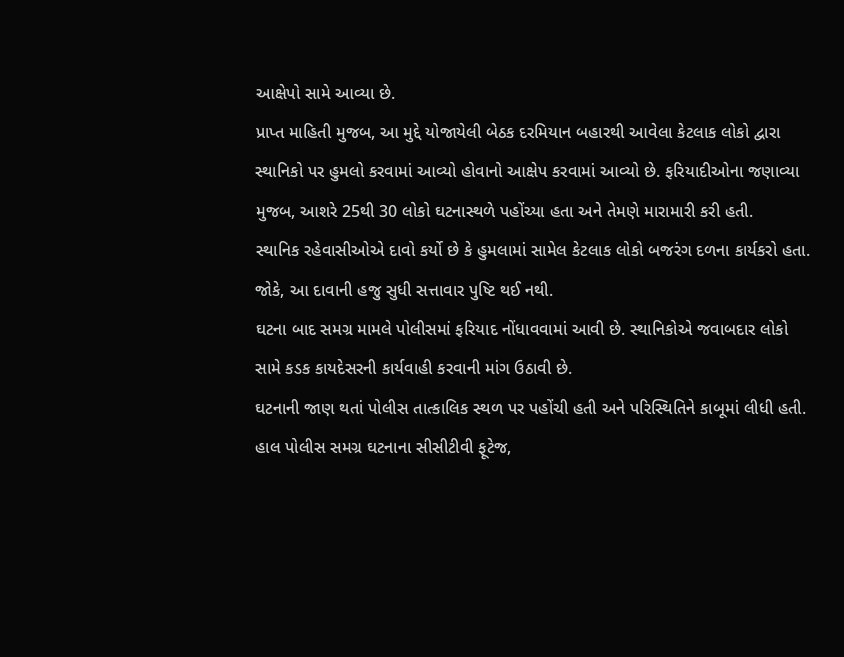આક્ષેપો સામે આવ્યા છે.
પ્રાપ્ત માહિતી મુજબ, આ મુદ્દે યોજાયેલી બેઠક દરમિયાન બહારથી આવેલા કેટલાક લોકો દ્વારા સ્થાનિકો પર હુમલો કરવામાં આવ્યો હોવાનો આક્ષેપ કરવામાં આવ્યો છે. ફરિયાદીઓના જણાવ્યા મુજબ, આશરે 25થી 30 લોકો ઘટનાસ્થળે પહોંચ્યા હતા અને તેમણે મારામારી કરી હતી.
સ્થાનિક રહેવાસીઓએ દાવો કર્યો છે કે હુમલામાં સામેલ કેટલાક લોકો બજરંગ દળના કાર્યકરો હતા. જોકે, આ દાવાની હજુ સુધી સત્તાવાર પુષ્ટિ થઈ નથી.
ઘટના બાદ સમગ્ર મામલે પોલીસમાં ફરિયાદ નોંધાવવામાં આવી છે. સ્થાનિકોએ જવાબદાર લોકો સામે કડક કાયદેસરની કાર્યવાહી કરવાની માંગ ઉઠાવી છે.
ઘટનાની જાણ થતાં પોલીસ તાત્કાલિક સ્થળ પર પહોંચી હતી અને પરિસ્થિતિને કાબૂમાં લીધી હતી. હાલ પોલીસ સમગ્ર ઘટનાના સીસીટીવી ફૂટેજ,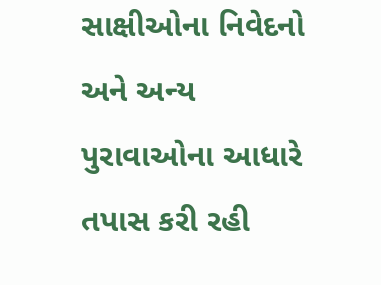સાક્ષીઓના નિવેદનો અને અન્ય પુરાવાઓના આધારે તપાસ કરી રહી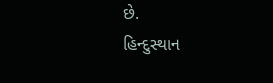છે.
હિન્દુસ્થાન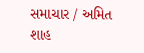સમાચાર / અમિત શાહ